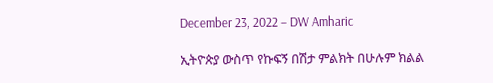December 23, 2022 – DW Amharic

ኢትዮጵያ ውስጥ የኩፍኝ በሽታ ምልክት በሁሉም ክልል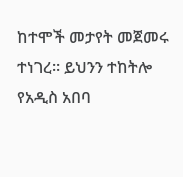ከተሞች መታየት መጀመሩ ተነገረ። ይህንን ተከትሎ የአዲስ አበባ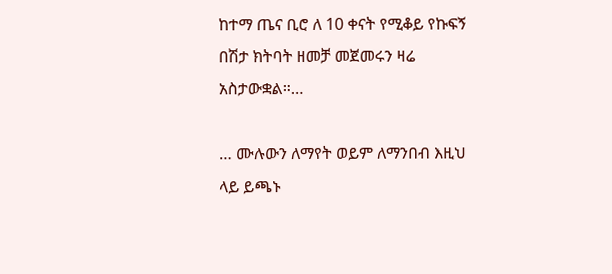ከተማ ጤና ቢሮ ለ 10 ቀናት የሚቆይ የኩፍኝ በሽታ ክትባት ዘመቻ መጀመሩን ዛሬ አስታውቋል።…

… ሙሉውን ለማየት ወይም ለማንበብ እዚህ ላይ ይጫኑ